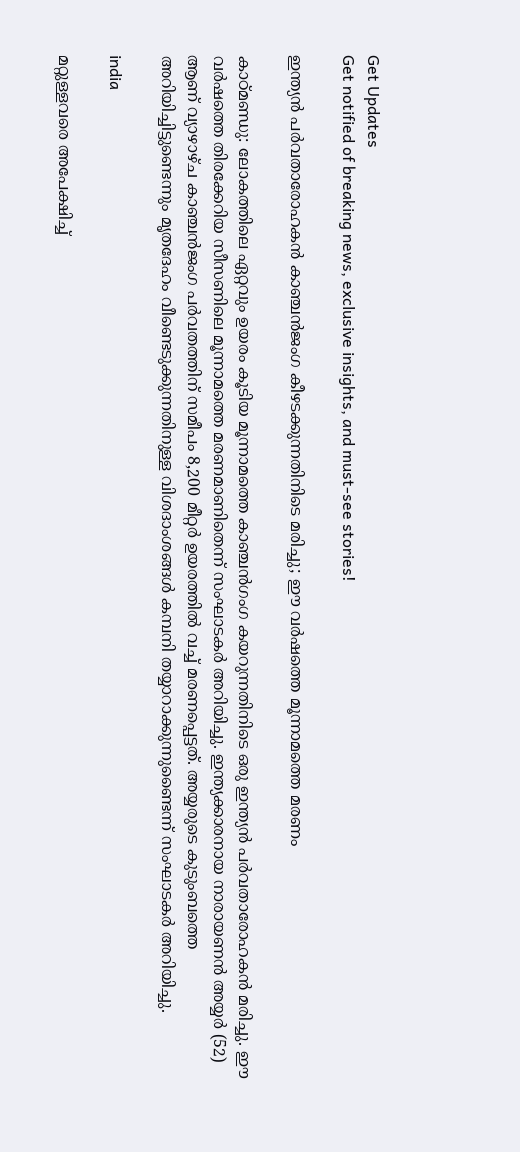Get Updates
Get notified of breaking news, exclusive insights, and must-see stories!

ഇന്ത്യന്‍ പര്‍വതാരോഹകന്‍ കാഞ്ചന്‍ജംഗ കീഴടക്കുന്നതിനിടെ മരിച്ചു; ഈ വര്‍ഷത്തെ മൂന്നാമത്തെ മരണം

കാഠ്മണ്ഡു: ലോകത്തിലെ ഏറ്റവും ഉയരം കൂടിയ മൂന്നാമത്തെ കാഞ്ചന്‍ഗംഗ കയറുന്നതിനിടെ ഒരു ഇന്ത്യന്‍ പര്‍വതാരോഹകന്‍ മരിച്ചു. ഈ വര്‍ഷത്തെ തിരക്കേറിയ സീസണിലെ മൂന്നാമത്തെ മരണമാണിതെന്ന് സംഘാടകര്‍ അറിയിച്ചു. ഇന്ത്യക്കാരനായ നാരായണന്‍ അയ്യര്‍ (52) ആണ് വ്യാഴാഴ്ച കാഞ്ചന്‍ജംഗ പര്‍വതത്തിന് സമീപം 8,200 മീറ്റര്‍ ഉയരത്തില്‍ വച്ച് മരണപ്പെട്ടത്. അയ്യരുടെ കുടുംബത്തെ അറിയിച്ചിട്ടുണ്ടെന്നും മൃതദേഹം വീണ്ടെടുക്കുന്നതിനുള്ള വിശദാംശങ്ങള്‍ കമ്പനി തയ്യാറാക്കുന്നുണ്ടൈന്ന് സംഘാടകര്‍ അറിയിച്ചു.

india

മറ്റുള്ളവരെ അപേക്ഷിച്ച്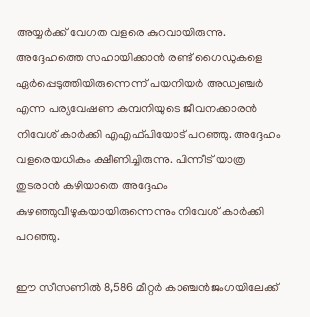അയ്യര്‍ക്ക് വേഗത വളരെ കുറവായിരുന്നു. അദ്ദേഹത്തെ സഹായിക്കാന്‍ രണ്ട് ഗൈഡുകളെ ഏര്‍പ്പെടുത്തിയിരുന്നെന്ന് പയനിയര്‍ അഡ്വഞ്ചര്‍ എന്ന പര്യവേഷണ കമ്പനിയുടെ ജീവനക്കാരന്‍ നിവേശ് കാര്‍ക്കി എഎഫ്പിയോട് പറഞ്ഞു. അദ്ദേഹം വളരെയധികം ക്ഷീണിച്ചിരുന്നു. പിന്നീട് യാത്ര തുടരാന്‍ കഴിയാതെ അദ്ദേഹം കുഴഞ്ഞുവീഴുകയായിരുന്നെന്നും നിവേശ് കാര്‍ക്കി പറഞ്ഞു.

ഈ സീസണില്‍ 8,586 മീറ്റര്‍ കാഞ്ചന്‍ജംഗയിലേക്ക്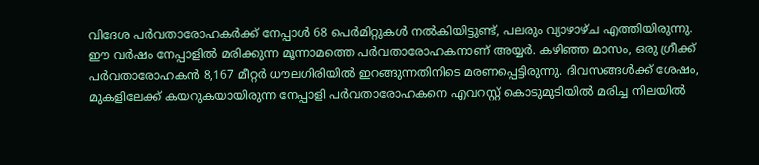വിദേശ പര്‍വതാരോഹകര്‍ക്ക് നേപ്പാള്‍ 68 പെര്‍മിറ്റുകള്‍ നല്‍കിയിട്ടുണ്ട്, പലരും വ്യാഴാഴ്ച എത്തിയിരുന്നു. ഈ വര്‍ഷം നേപ്പാളില്‍ മരിക്കുന്ന മൂന്നാമത്തെ പര്‍വതാരോഹകനാണ് അയ്യര്‍. കഴിഞ്ഞ മാസം, ഒരു ഗ്രീക്ക് പര്‍വതാരോഹകന്‍ 8,167 മീറ്റര്‍ ധൗലഗിരിയില്‍ ഇറങ്ങുന്നതിനിടെ മരണപ്പെട്ടിരുന്നു. ദിവസങ്ങള്‍ക്ക് ശേഷം, മുകളിലേക്ക് കയറുകയായിരുന്ന നേപ്പാളി പര്‍വതാരോഹകനെ എവറസ്റ്റ് കൊടുമുടിയില്‍ മരിച്ച നിലയില്‍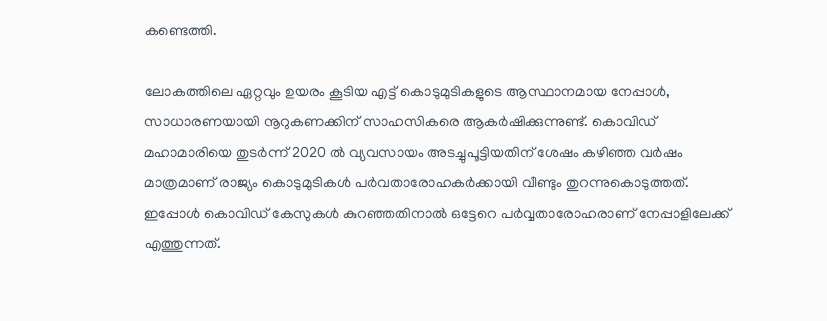കണ്ടെത്തി.

ലോകത്തിലെ ഏറ്റവും ഉയരം കൂടിയ എട്ട് കൊടുമുടികളുടെ ആസ്ഥാനമായ നേപ്പാള്‍, സാധാരണയായി നൂറുകണക്കിന് സാഹസികരെ ആകര്‍ഷിക്കുന്നുണ്ട്. കൊവിഡ് മഹാമാരിയെ തുടര്‍ന്ന് 2020 ല്‍ വ്യവസായം അടച്ചുപൂട്ടിയതിന് ശേഷം കഴിഞ്ഞ വര്‍ഷം മാത്രമാണ് രാജ്യം കൊടുമുടികള്‍ പര്‍വതാരോഹകര്‍ക്കായി വീണ്ടും തുറന്നുകൊടുത്തത്. ഇപ്പോള്‍ കൊവിഡ് കേസുകള്‍ കുറഞ്ഞതിനാല്‍ ഒട്ടേറെ പര്‍വ്വതാരോഹരാണ് നേപ്പാളിലേക്ക് എത്തുന്നത്.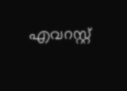എവറസ്റ്റ്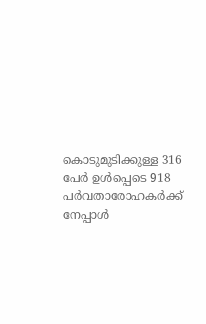കൊടുമുടിക്കുള്ള 316 പേര്‍ ഉള്‍പ്പെടെ 918 പര്‍വതാരോഹകര്‍ക്ക് നേപ്പാള്‍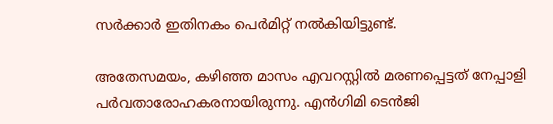സര്‍ക്കാര്‍ ഇതിനകം പെര്‍മിറ്റ് നല്‍കിയിട്ടുണ്ട്.

അതേസമയം, കഴിഞ്ഞ മാസം എവറസ്റ്റില്‍ മരണപ്പെട്ടത് നേപ്പാളി പര്‍വതാരോഹകരനായിരുന്നു. എന്‍ഗിമി ടെന്‍ജി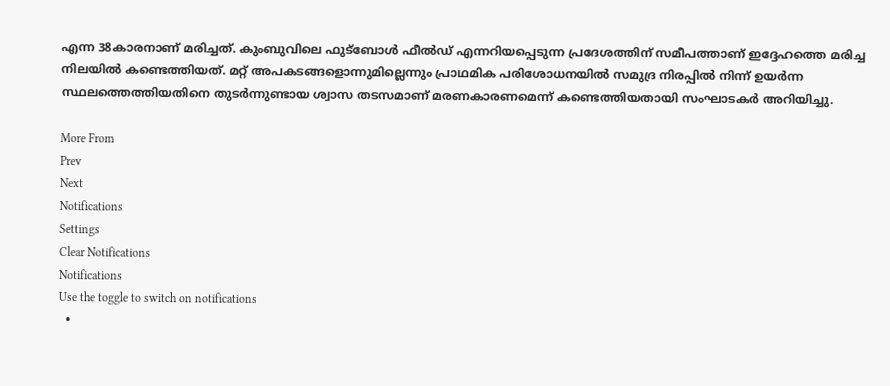എന്ന 38കാരനാണ് മരിച്ചത്. കുംബുവിലെ ഫുട്‌ബോള്‍ ഫീല്‍ഡ് എന്നറിയപ്പെടുന്ന പ്രദേശത്തിന് സമീപത്താണ് ഇദ്ദേഹത്തെ മരിച്ച നിലയില്‍ കണ്ടെത്തിയത്. മറ്റ് അപകടങ്ങളൊന്നുമില്ലെന്നും പ്രാഥമിക പരിശോധനയില്‍ സമുദ്ര നിരപ്പില്‍ നിന്ന് ഉയര്‍ന്ന സ്ഥലത്തെത്തിയതിനെ തുടര്‍ന്നുണ്ടായ ശ്വാസ തടസമാണ് മരണകാരണമെന്ന് കണ്ടെത്തിയതായി സംഘാടകര്‍ അറിയിച്ചു.

More From
Prev
Next
Notifications
Settings
Clear Notifications
Notifications
Use the toggle to switch on notifications
  •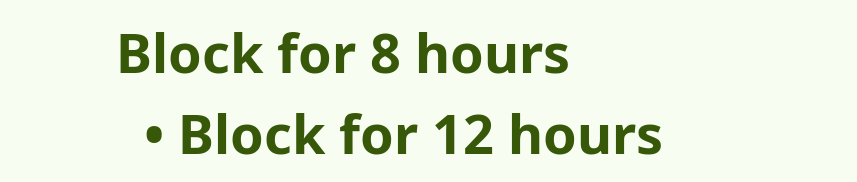Block for 8 hours
  • Block for 12 hours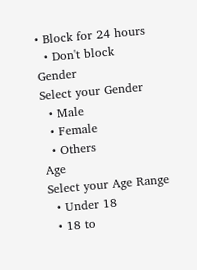• Block for 24 hours
  • Don't block
Gender
Select your Gender
  • Male
  • Female
  • Others
Age
Select your Age Range
  • Under 18
  • 18 to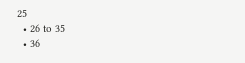25
  • 26 to 35
  • 36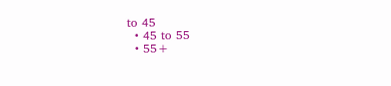to 45
  • 45 to 55
  • 55+